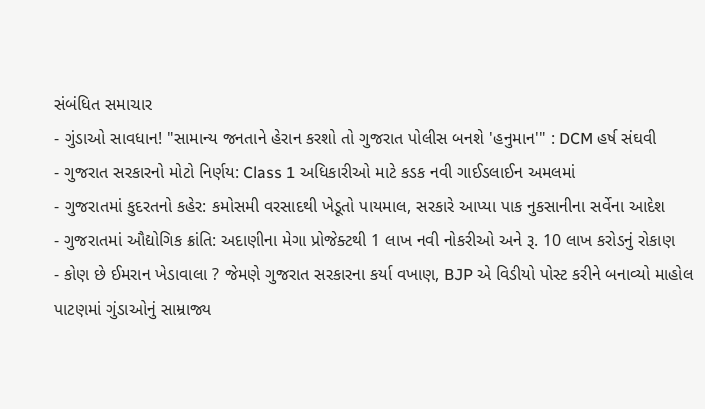સંબંધિત સમાચાર
- ગુંડાઓ સાવધાન! "સામાન્ય જનતાને હેરાન કરશો તો ગુજરાત પોલીસ બનશે 'હનુમાન'" : DCM હર્ષ સંઘવી
- ગુજરાત સરકારનો મોટો નિર્ણય: Class 1 અધિકારીઓ માટે કડક નવી ગાઈડલાઈન અમલમાં
- ગુજરાતમાં કુદરતનો કહેર: કમોસમી વરસાદથી ખેડૂતો પાયમાલ, સરકારે આપ્યા પાક નુકસાનીના સર્વેના આદેશ
- ગુજરાતમાં ઔદ્યોગિક ક્રાંતિ: અદાણીના મેગા પ્રોજેક્ટથી 1 લાખ નવી નોકરીઓ અને રૂ. 10 લાખ કરોડનું રોકાણ
- કોણ છે ઈમરાન ખેડાવાલા ? જેમણે ગુજરાત સરકારના કર્યા વખાણ, BJP એ વિડીયો પોસ્ટ કરીને બનાવ્યો માહોલ
પાટણમાં ગુંડાઓનું સામ્રાજ્ય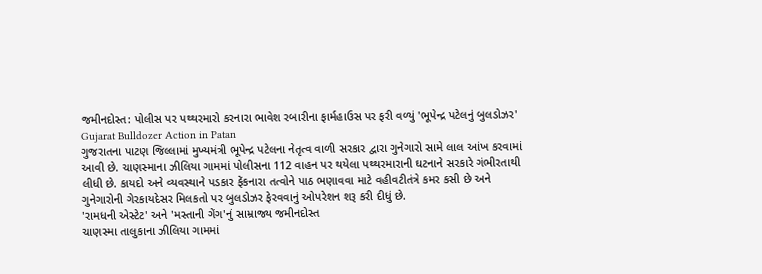જમીનદોસ્ત: પોલીસ પર પથ્થરમારો કરનારા ભાવેશ રબારીના ફાર્મહાઉસ પર ફરી વળ્યું 'ભૂપેન્દ્ર પટેલનું બુલડોઝર'
Gujarat Bulldozer Action in Patan
ગુજરાતના પાટણ જિલ્લામાં મુખ્યમંત્રી ભૂપેન્દ્ર પટેલના નેતૃત્વ વાળી સરકાર દ્વારા ગુનેગારો સામે લાલ આંખ કરવામાં આવી છે. ચાણસ્માના ઝીલિયા ગામમાં પોલીસના 112 વાહન પર થયેલા પથ્થરમારાની ઘટનાને સરકારે ગંભીરતાથી લીધી છે. કાયદો અને વ્યવસ્થાને પડકાર ફેંકનારા તત્વોને પાઠ ભણાવવા માટે વહીવટીતંત્રે કમર કસી છે અને ગુનેગારોની ગેરકાયદેસર મિલકતો પર બુલડોઝર ફેરવવાનું ઓપરેશન શરૂ કરી દીધું છે.
'રામધની એસ્ટેટ' અને 'મસ્તાની ગેંગ'નું સામ્રાજ્ય જમીનદોસ્ત
ચાણસ્મા તાલુકાના ઝીલિયા ગામમાં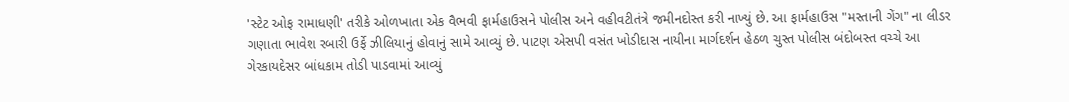'સ્ટેટ ઓફ રામાધણી' તરીકે ઓળખાતા એક વૈભવી ફાર્મહાઉસને પોલીસ અને વહીવટીતંત્રે જમીનદોસ્ત કરી નાખ્યું છે. આ ફાર્મહાઉસ "મસ્તાની ગેંગ" ના લીડર ગણાતા ભાવેશ રબારી ઉર્ફે ઝીલિયાનું હોવાનું સામે આવ્યું છે. પાટણ એસપી વસંત ખોડીદાસ નાયીના માર્ગદર્શન હેઠળ ચુસ્ત પોલીસ બંદોબસ્ત વચ્ચે આ ગેરકાયદેસર બાંધકામ તોડી પાડવામાં આવ્યું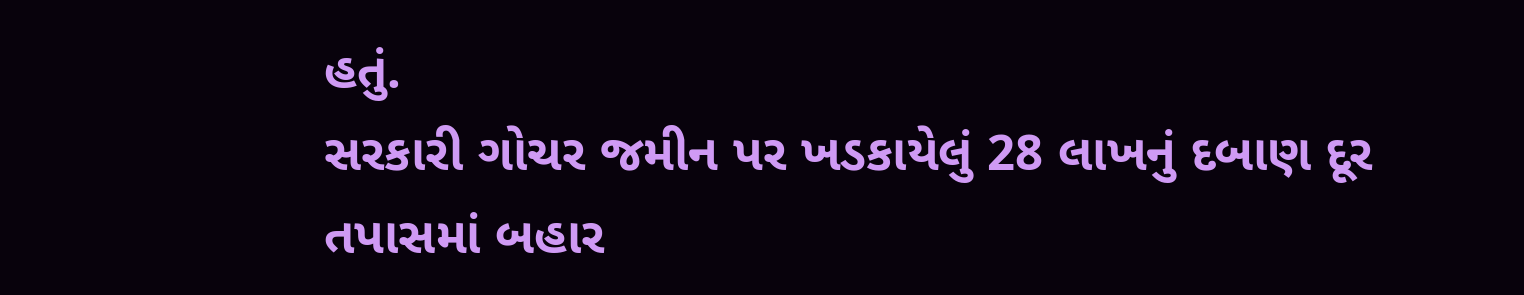હતું.
સરકારી ગોચર જમીન પર ખડકાયેલું 28 લાખનું દબાણ દૂર
તપાસમાં બહાર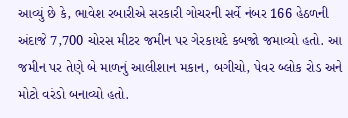આવ્યું છે કે, ભાવેશ રબારીએ સરકારી ગોચરની સર્વે નંબર 166 હેઠળની અંદાજે 7,700 ચોરસ મીટર જમીન પર ગેરકાયદે કબજો જમાવ્યો હતો. આ જમીન પર તેણે બે માળનું આલીશાન મકાન, બગીચો, પેવર બ્લોક રોડ અને મોટો વરંડો બનાવ્યો હતો.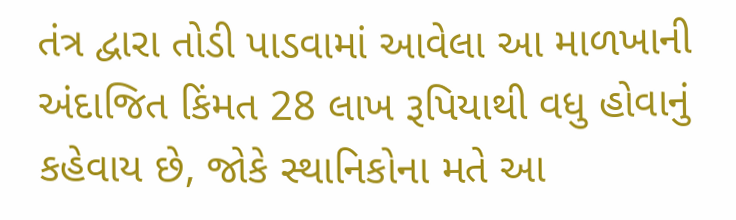તંત્ર દ્વારા તોડી પાડવામાં આવેલા આ માળખાની અંદાજિત કિંમત 28 લાખ રૂપિયાથી વધુ હોવાનું કહેવાય છે, જોકે સ્થાનિકોના મતે આ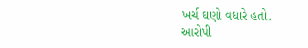ખર્ચ ઘણો વધારે હતો.
આરોપી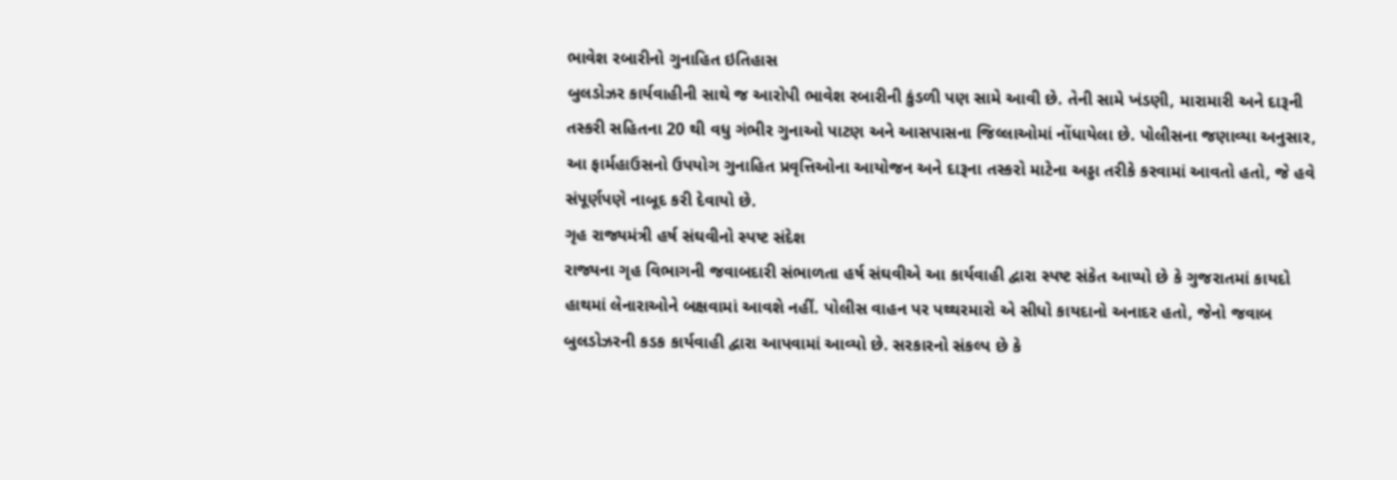ભાવેશ રબારીનો ગુનાહિત ઇતિહાસ
બુલડોઝર કાર્યવાહીની સાથે જ આરોપી ભાવેશ રબારીની કુંડળી પણ સામે આવી છે. તેની સામે ખંડણી, મારામારી અને દારૂની તસ્કરી સહિતના 20 થી વધુ ગંભીર ગુનાઓ પાટણ અને આસપાસના જિલ્લાઓમાં નોંધાયેલા છે. પોલીસના જણાવ્યા અનુસાર, આ ફાર્મહાઉસનો ઉપયોગ ગુનાહિત પ્રવૃત્તિઓના આયોજન અને દારૂના તસ્કરો માટેના અડ્ડા તરીકે કરવામાં આવતો હતો, જે હવે સંપૂર્ણપણે નાબૂદ કરી દેવાયો છે.
ગૃહ રાજ્યમંત્રી હર્ષ સંઘવીનો સ્પષ્ટ સંદેશ
રાજ્યના ગૃહ વિભાગની જવાબદારી સંભાળતા હર્ષ સંઘવીએ આ કાર્યવાહી દ્વારા સ્પષ્ટ સંકેત આપ્યો છે કે ગુજરાતમાં કાયદો હાથમાં લેનારાઓને બક્ષવામાં આવશે નહીં. પોલીસ વાહન પર પથ્થરમારો એ સીધો કાયદાનો અનાદર હતો, જેનો જવાબ બુલડોઝરની કડક કાર્યવાહી દ્વારા આપવામાં આવ્યો છે. સરકારનો સંકલ્પ છે કે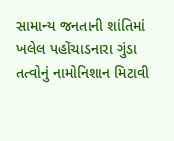સામાન્ય જનતાની શાંતિમાં ખલેલ પહોંચાડનારા ગુંડા તત્વોનું નામોનિશાન મિટાવી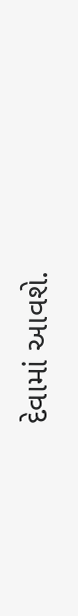દેવામાં આવશે.